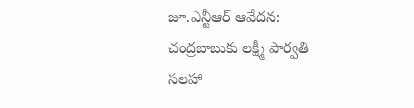జూ.ఎన్టీఆర్ ఆవేదన: చంద్రబాబుకు లక్ష్మీ పార్వతి సలహా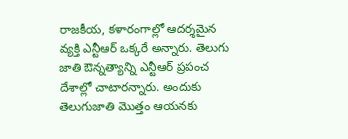రాజకీయ, కళారంగాల్లో ఆదర్శమైన వ్యక్తి ఎన్టీఆర్ ఒక్కరే అన్నారు. తెలుగు జాతి ఔన్నత్యాన్ని ఎన్టీఆర్ ప్రపంచ దేశాల్లో చాటారన్నారు. అందుకు తెలుగుజాతి మొత్తం ఆయనకు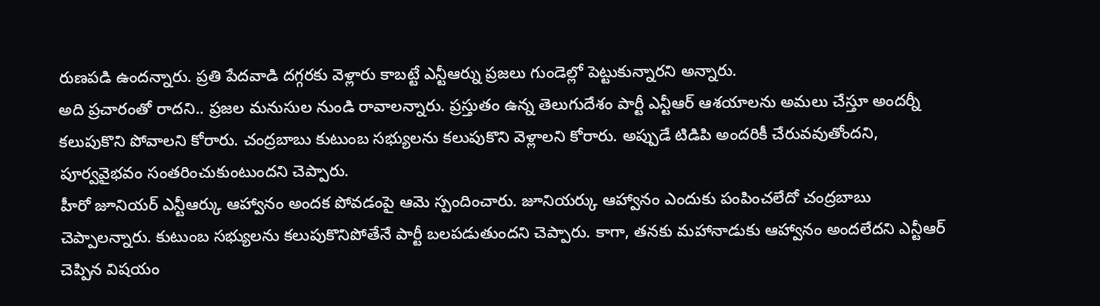రుణపడి ఉందన్నారు. ప్రతి పేదవాడి దగ్గరకు వెళ్లారు కాబట్టే ఎన్టీఆర్ను ప్రజలు గుండెల్లో పెట్టుకున్నారని అన్నారు.
అది ప్రచారంతో రాదని.. ప్రజల మనుసుల నుండి రావాలన్నారు. ప్రస్తుతం ఉన్న తెలుగుదేశం పార్టీ ఎన్టీఆర్ ఆశయాలను అమలు చేస్తూ అందర్నీ కలుపుకొని పోవాలని కోరారు. చంద్రబాబు కుటుంబ సభ్యులను కలుపుకొని వెళ్లాలని కోరారు. అప్పుడే టిడిపి అందరికీ చేరువవుతోందని, పూర్వవైభవం సంతరించుకుంటుందని చెప్పారు.
హీరో జూనియర్ ఎన్టీఆర్కు ఆహ్వానం అందక పోవడంపై ఆమె స్పందించారు. జూనియర్కు ఆహ్వానం ఎందుకు పంపించలేదో చంద్రబాబు చెప్పాలన్నారు. కుటుంబ సభ్యులను కలుపుకొనిపోతేనే పార్టీ బలపడుతుందని చెప్పారు. కాగా, తనకు మహానాడుకు ఆహ్వానం అందలేదని ఎన్టీఆర్ చెప్పిన విషయం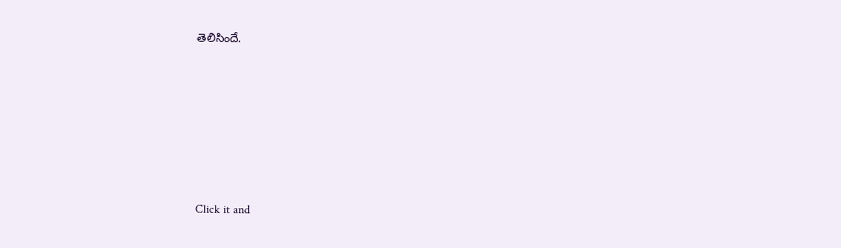తెలిసిందే.












Click it and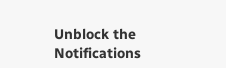Unblock the Notifications